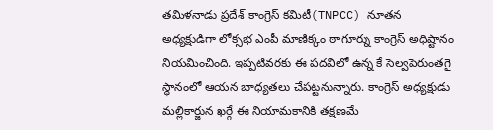తమిళనాడు ప్రదేశ్ కాంగ్రెస్ కమిటీ(TNPCC) నూతన అధ్యక్షుడిగా లోక్సభ ఎంపీ మాణిక్కం ఠాగూర్ను కాంగ్రెస్ అధిష్టానం నియమించింది. ఇప్పటివరకు ఈ పదవిలో ఉన్న కే సెల్వపెరుంతగై స్థానంలో ఆయన బాధ్యతలు చేపట్టనున్నారు. కాంగ్రెస్ అధ్యక్షుడు మల్లికార్జున ఖర్గే ఈ నియామకానికి తక్షణమే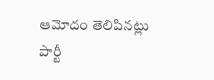ఆమోదం తెలిపినట్లు పార్టీ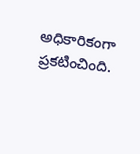అధికారికంగా ప్రకటించింది.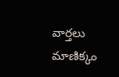వార్తలు
మాణిక్కం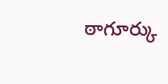ఠాగూర్కు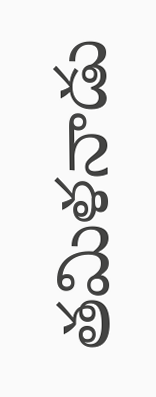తమిళనాడు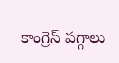కాంగ్రెస్ పగ్గాలు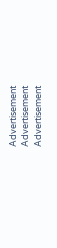Advertisement
Advertisement
Advertisement